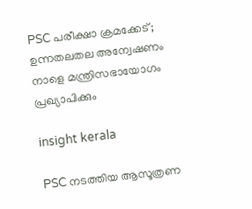PSC പരീക്ഷാ ക്രമക്കേട്; ഉന്നതലതല അന്വേഷണം നാളെ മന്ത്രിസഭായോഗം പ്രഖ്യാപിക്കും

insight kerala

PSC നടത്തിയ ആസൂത്രണ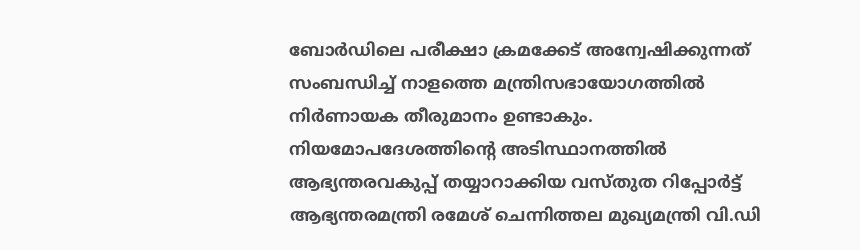ബോർഡിലെ പരീക്ഷാ ക്രമക്കേട് അന്വേഷിക്കുന്നത് സംബന്ധിച്ച് നാളത്തെ മന്ത്രിസഭായോഗത്തിൽ നിർണായക തീരുമാനം ഉണ്ടാകും. നിയമോപദേശത്തിന്‍റെ അടിസ്ഥാനത്തില്‍ ആഭ്യന്തരവകുപ്പ് തയ്യാറാക്കിയ വസ്തുത റിപ്പോര്‍ട്ട് ആഭ്യന്തരമന്ത്രി രമേശ് ചെന്നിത്തല മുഖ്യമന്ത്രി വി.ഡി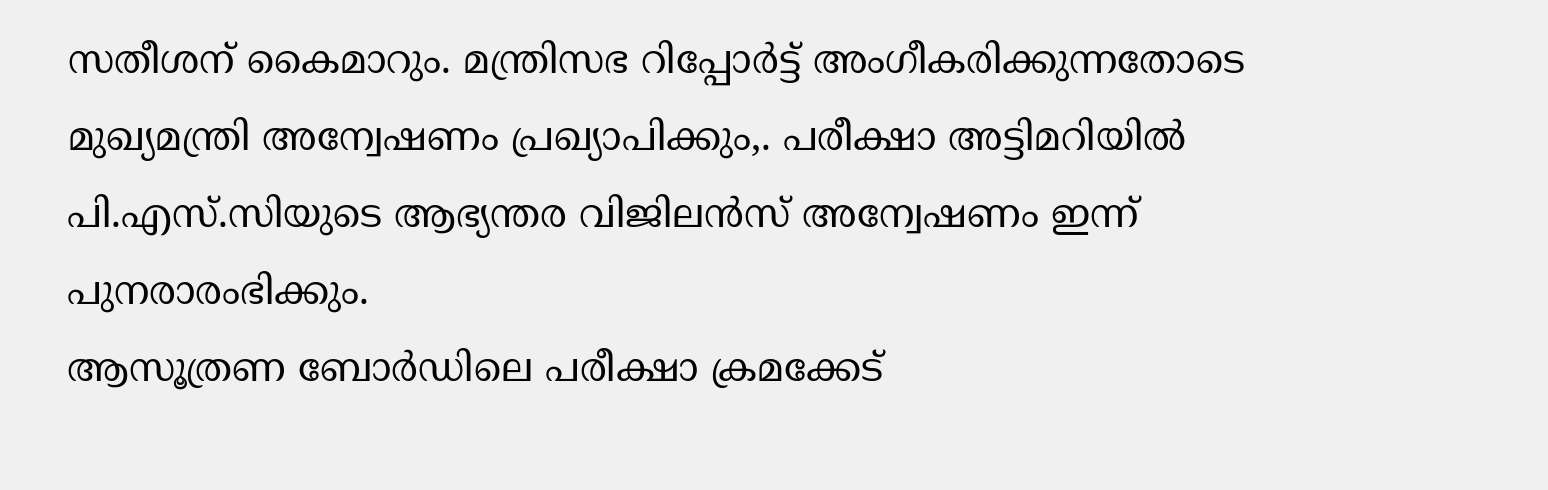സതീശന് കൈമാറും. മന്ത്രിസഭ റിപ്പോര്‍ട്ട് അംഗീകരിക്കുന്നതോടെ മുഖ്യമന്ത്രി അന്വേഷണം പ്രഖ്യാപിക്കും,. പരീക്ഷാ അട്ടിമറിയിൽ പി.എസ്.സിയുടെ ആഭ്യന്തര വിജിലൻസ് അന്വേഷണം ഇന്ന് പുനരാരംഭിക്കും.
ആസൂത്രണ ബോർഡിലെ പരീക്ഷാ ക്രമക്കേട്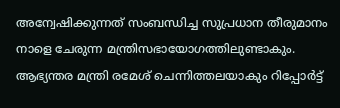അന്വേഷിക്കുന്നത് സംബന്ധിച്ച സുപ്രധാന തീരുമാനം നാളെ ചേരുന്ന മന്ത്രിസഭായോഗത്തിലുണ്ടാകും. ആഭ്യന്തര മന്ത്രി രമേശ് ചെന്നിത്തലയാകും റിപ്പോർട്ട്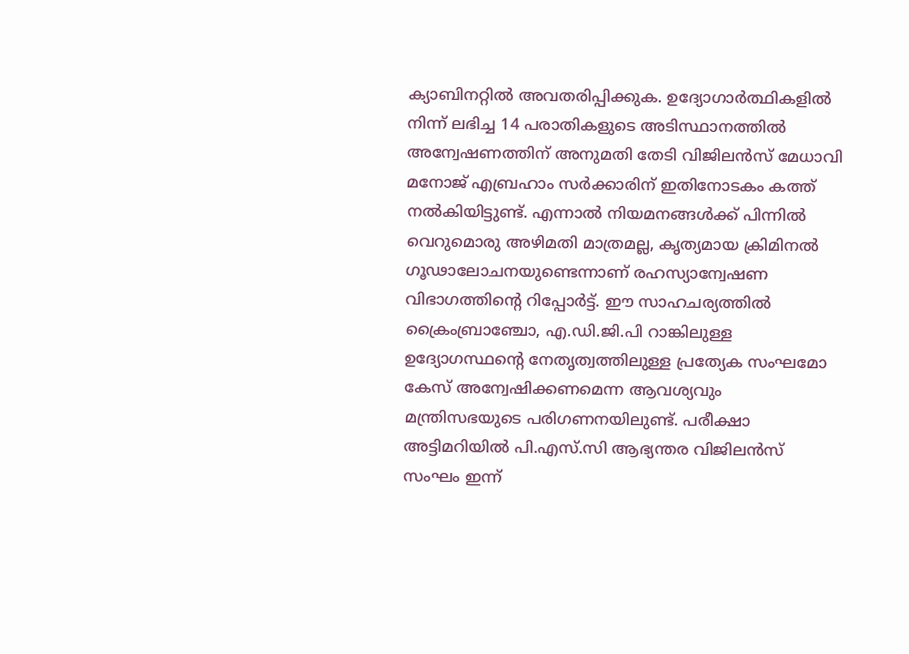ക്യാബിനറ്റിൽ അവതരിപ്പിക്കുക. ഉദ്യോഗാർത്ഥികളിൽ നിന്ന് ലഭിച്ച 14 പരാതികളുടെ അടിസ്ഥാനത്തിൽ അന്വേഷണത്തിന് അനുമതി തേടി വിജിലൻസ് മേധാവി മനോജ് എബ്രഹാം സർക്കാരിന് ഇതിനോടകം കത്ത് നൽകിയിട്ടുണ്ട്. എന്നാൽ നിയമനങ്ങൾക്ക് പിന്നിൽ വെറുമൊരു അഴിമതി മാത്രമല്ല, കൃത്യമായ ക്രിമിനൽ ഗൂഢാലോചനയുണ്ടെന്നാണ് രഹസ്യാന്വേഷണ വിഭാഗത്തിന്‍റെ റിപ്പോര്‍ട്ട്. ഈ സാഹചര്യത്തിൽ ക്രൈംബ്രാഞ്ചോ, എ.ഡി.ജി.പി റാങ്കിലുള്ള ഉദ്യോഗസ്ഥന്റെ നേതൃത്വത്തിലുള്ള പ്രത്യേക സംഘമോ കേസ് അന്വേഷിക്കണമെന്ന ആവശ്യവും മന്ത്രിസഭയുടെ പരിഗണനയിലുണ്ട്. പരീക്ഷാ അട്ടിമറിയിൽ പി.എസ്.സി ആഭ്യന്തര വിജിലൻസ് സംഘം ഇന്ന്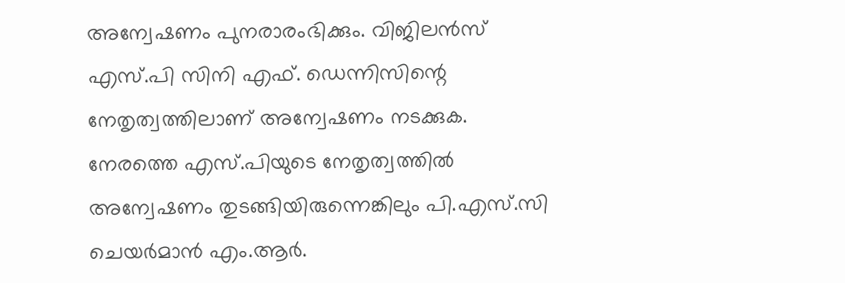അന്വേഷണം പുനരാരംഭിക്കും. വിജിലൻസ് എസ്.പി സിനി എഫ്. ഡെന്നിസിന്റെ നേതൃത്വത്തിലാണ് അന്വേഷണം നടക്കുക. നേരത്തെ എസ്.പിയുടെ നേതൃത്വത്തിൽ അന്വേഷണം തുടങ്ങിയിരുന്നെങ്കിലും പി.എസ്.സി ചെയർമാൻ എം.ആർ.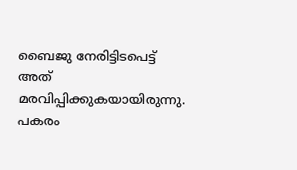ബൈജു നേരിട്ടിടപെട്ട് അത് മരവിപ്പിക്കുകയായിരുന്നു. പകരം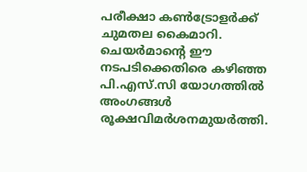പരീക്ഷാ കൺട്രോളർക്ക് ചുമതല കൈമാറി. ചെയർമാൻ്റെ ഈ നടപടിക്കെതിരെ കഴിഞ്ഞ പി.എസ്.സി യോഗത്തിൽ അംഗങ്ങൾ രൂക്ഷവിമർശനമുയർത്തി.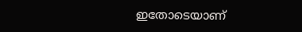ഇതോടെയാണ്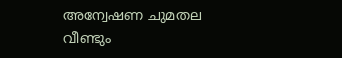അന്വേഷണ ചുമതല വീണ്ടും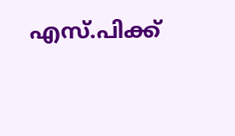എസ്.പിക്ക്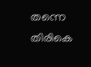തന്നെ തിരികെ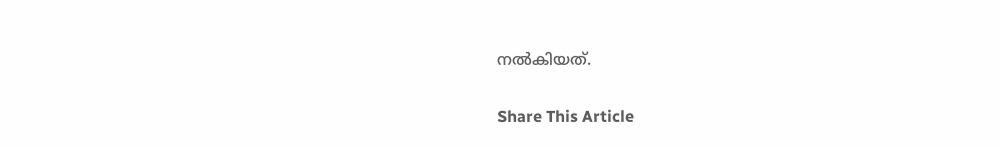നൽകിയത്.

Share This Article